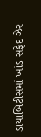ડાયાબિટીસમાં ખાંડ સફેદ ઝેર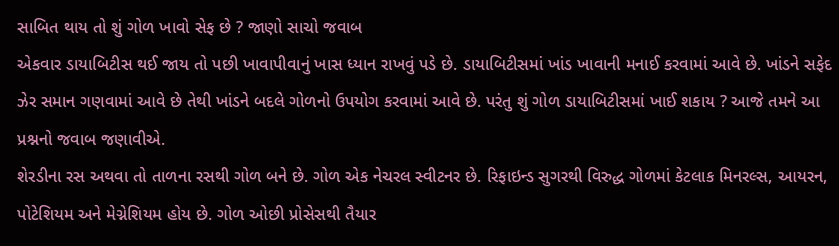સાબિત થાય તો શું ગોળ ખાવો સેફ છે ? જાણો સાચો જવાબ
એકવાર ડાયાબિટીસ થઈ જાય તો પછી ખાવાપીવાનું ખાસ ધ્યાન રાખવું પડે છે. ડાયાબિટીસમાં ખાંડ ખાવાની મનાઈ કરવામાં આવે છે. ખાંડને સફેદ ઝેર સમાન ગણવામાં આવે છે તેથી ખાંડને બદલે ગોળનો ઉપયોગ કરવામાં આવે છે. પરંતુ શું ગોળ ડાયાબિટીસમાં ખાઈ શકાય ? આજે તમને આ પ્રશ્નનો જવાબ જણાવીએ.
શેરડીના રસ અથવા તો તાળના રસથી ગોળ બને છે. ગોળ એક નેચરલ સ્વીટનર છે. રિફાઇન્ડ સુગરથી વિરુદ્ધ ગોળમાં કેટલાક મિનરલ્સ, આયરન, પોટેશિયમ અને મેગ્નેશિયમ હોય છે. ગોળ ઓછી પ્રોસેસથી તૈયાર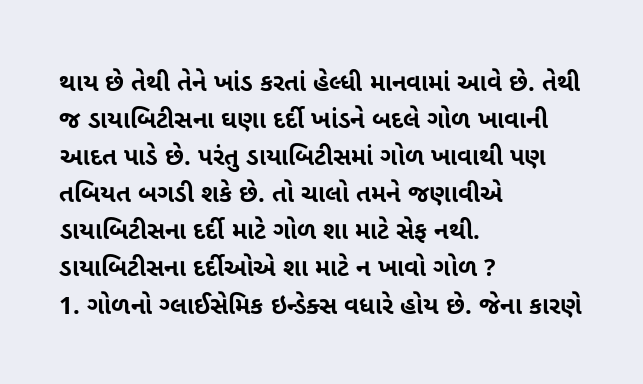થાય છે તેથી તેને ખાંડ કરતાં હેલ્ધી માનવામાં આવે છે. તેથી જ ડાયાબિટીસના ઘણા દર્દી ખાંડને બદલે ગોળ ખાવાની આદત પાડે છે. પરંતુ ડાયાબિટીસમાં ગોળ ખાવાથી પણ તબિયત બગડી શકે છે. તો ચાલો તમને જણાવીએ ડાયાબિટીસના દર્દી માટે ગોળ શા માટે સેફ નથી.
ડાયાબિટીસના દર્દીઓએ શા માટે ન ખાવો ગોળ ?
1. ગોળનો ગ્લાઈસેમિક ઇન્ડેક્સ વધારે હોય છે. જેના કારણે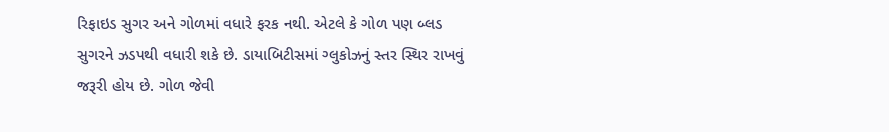રિફાઇડ સુગર અને ગોળમાં વધારે ફરક નથી. એટલે કે ગોળ પણ બ્લડ સુગરને ઝડપથી વધારી શકે છે. ડાયાબિટીસમાં ગ્લુકોઝનું સ્તર સ્થિર રાખવું જરૂરી હોય છે. ગોળ જેવી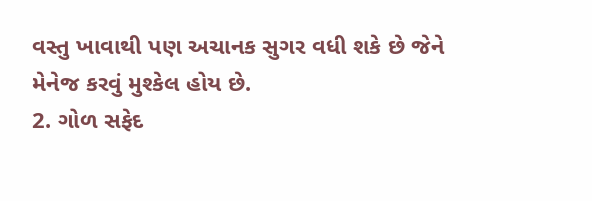વસ્તુ ખાવાથી પણ અચાનક સુગર વધી શકે છે જેને મેનેજ કરવું મુશ્કેલ હોય છે.
2. ગોળ સફેદ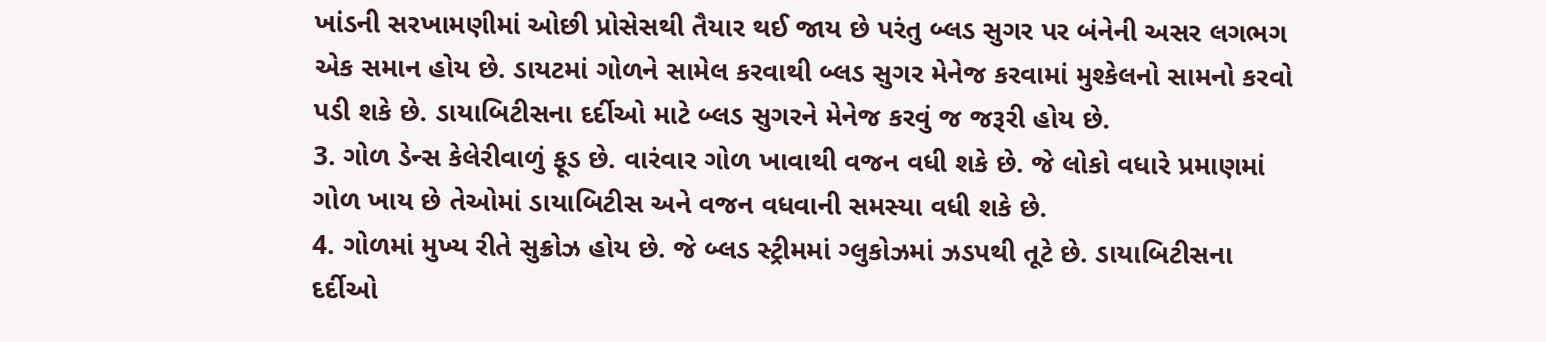ખાંડની સરખામણીમાં ઓછી પ્રોસેસથી તૈયાર થઈ જાય છે પરંતુ બ્લડ સુગર પર બંનેની અસર લગભગ એક સમાન હોય છે. ડાયટમાં ગોળને સામેલ કરવાથી બ્લડ સુગર મેનેજ કરવામાં મુશ્કેલનો સામનો કરવો પડી શકે છે. ડાયાબિટીસના દર્દીઓ માટે બ્લડ સુગરને મેનેજ કરવું જ જરૂરી હોય છે.
3. ગોળ ડેન્સ કેલેરીવાળું ફૂડ છે. વારંવાર ગોળ ખાવાથી વજન વધી શકે છે. જે લોકો વધારે પ્રમાણમાં ગોળ ખાય છે તેઓમાં ડાયાબિટીસ અને વજન વધવાની સમસ્યા વધી શકે છે.
4. ગોળમાં મુખ્ય રીતે સુક્રોઝ હોય છે. જે બ્લડ સ્ટ્રીમમાં ગ્લુકોઝમાં ઝડપથી તૂટે છે. ડાયાબિટીસના દર્દીઓ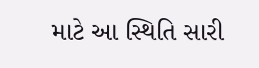માટે આ સ્થિતિ સારી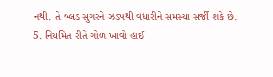નથી. તે બ્લડ સુગરને ઝડપથી વધારીને સમસ્યા સર્જી શકે છે.
5. નિયમિત રીતે ગોળ ખાવો હાઈ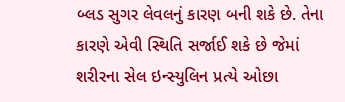બ્લડ સુગર લેવલનું કારણ બની શકે છે. તેના કારણે એવી સ્થિતિ સર્જાઈ શકે છે જેમાં શરીરના સેલ ઇન્સ્યુલિન પ્રત્યે ઓછા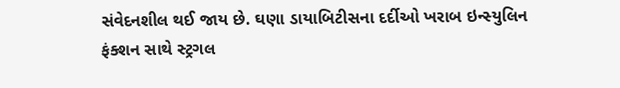સંવેદનશીલ થઈ જાય છે. ઘણા ડાયાબિટીસના દર્દીઓ ખરાબ ઇન્સ્યુલિન ફંક્શન સાથે સ્ટ્રગલ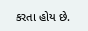કરતા હોય છે.